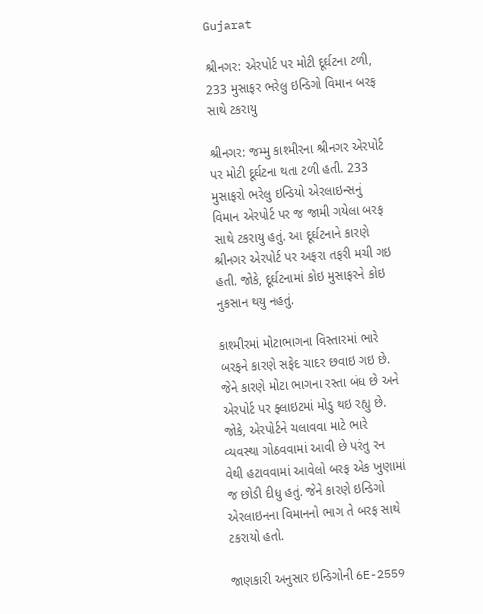Gujarat

શ્રીનગર: એરપોર્ટ પર મોટી દૂર્ઘટના ટળી, 233 મુસાફર ભરેલુ ઇન્ડિગો વિમાન બરફ સાથે ટકરાયુ

શ્રીનગર: જમ્મુ કાશ્મીરના શ્રીનગર એરપોર્ટ પર મોટી દૂર્ઘટના થતા ટળી હતી. 233 મુસાફરો ભરેલુ ઇન્ડિયો એરલાઇન્સનું વિમાન એરપોર્ટ પર જ જામી ગયેલા બરફ સાથે ટકરાયુ હતું. આ દૂર્ઘટનાને કારણે શ્રીનગર એરપોર્ટ પર અફરા તફરી મચી ગઇ હતી. જોકે, દૂર્ઘટનામાં કોઇ મુસાફરને કોઇ નુકસાન થયુ નહતું.

કાશ્મીરમાં મોટાભાગના વિસ્તારમાં ભારે બરફને કારણે સફેદ ચાદર છવાઇ ગઇ છે. જેને કારણે મોટા ભાગના રસ્તા બંધ છે અને એરપોર્ટ પર ફ્લાઇટમાં મોડુ થઇ રહ્યુ છે. જોકે, એરપોર્ટને ચલાવવા માટે ભારે વ્યવસ્થા ગોઠવવામાં આવી છે પરંતુ રન વેથી હટાવવામાં આવેલો બરફ એક ખુણામાં જ છોડી દીધુ હતું. જેને કારણે ઇન્ડિગો એરલાઇનના વિમાનનો ભાગ તે બરફ સાથે ટકરાયો હતો.

જાણકારી અનુસાર ઇન્ડિગોની 6E-2559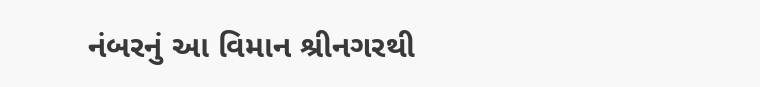નંબરનું આ વિમાન શ્રીનગરથી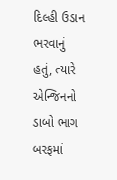દિલ્હી ઉડાન ભરવાનું હતું, ત્યારે એન્જિનનો ડાબો ભાગ બરફમાં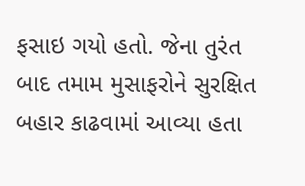ફસાઇ ગયો હતો. જેના તુરંત બાદ તમામ મુસાફરોને સુરક્ષિત બહાર કાઢવામાં આવ્યા હતા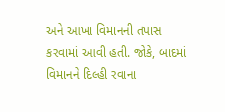અને આખા વિમાનની તપાસ કરવામાં આવી હતી. જોકે, બાદમાં વિમાનને દિલ્હી રવાના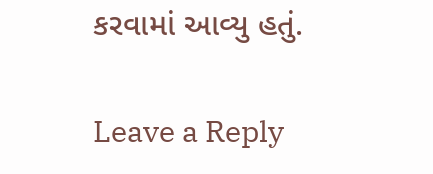કરવામાં આવ્યુ હતું.

Leave a Reply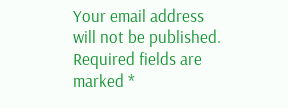Your email address will not be published. Required fields are marked *